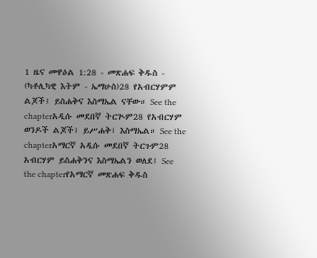1 ዜና መዋዕል 1:28 - መጽሐፍ ቅዱስ - (ካቶሊካዊ እትም - ኤማሁስ)28 የአብርሃምም ልጆች፤ ይስሐቅና እስማኤል ናቸው። See the chapterአዲሱ መደበኛ ትርጒም28 የአብርሃም ወንዶች ልጆች፤ ይሥሐቅ፣ እስማኤል። See the chapterአማርኛ አዲሱ መደበኛ ትርጉም28 አብርሃም ይስሐቅንና እስማኤልን ወለደ፤ See the chapterየአማርኛ መጽሐፍ ቅዱስ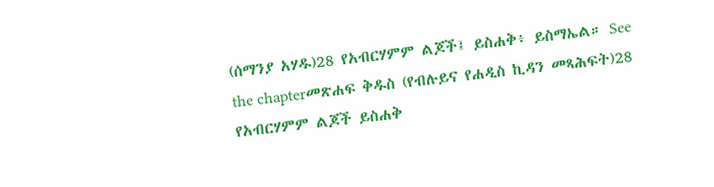(ሰማንያ አሃዱ)28 የአብርሃምም ልጆች፤ ይስሐቅ፥ ይስማኤል። See the chapterመጽሐፍ ቅዱስ (የብሉይና የሐዲስ ኪዳን መጻሕፍት)28 የአብርሃምም ልጆች ይስሐቅ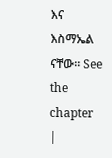እና እስማኤል ናቸው። See the chapter |